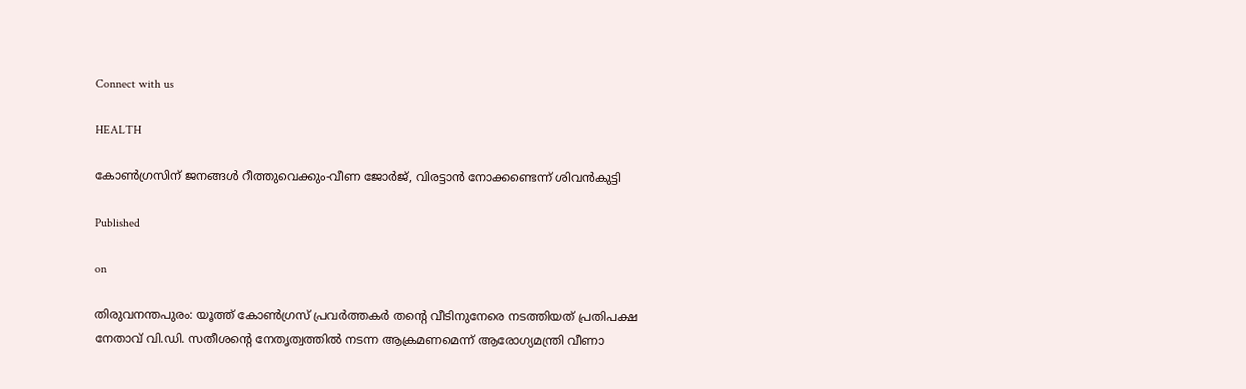Connect with us

HEALTH

കോൺഗ്രസിന് ജനങ്ങൾ റീത്തുവെക്കും-വീണ ജോർജ്, വിരട്ടാൻ നോക്കണ്ടെന്ന് ശിവൻകുട്ടി

Published

on

തിരുവനന്തപുരം: യൂത്ത് കോൺഗ്രസ് പ്രവർത്തകർ തന്റെ വീടിനുനേരെ നടത്തിയത് പ്രതിപക്ഷ നേതാവ് വി.ഡി. സതീശന്റെ നേതൃത്വത്തിൽ നടന്ന ആക്രമണമെന്ന് ആരോഗ്യമന്ത്രി വീണാ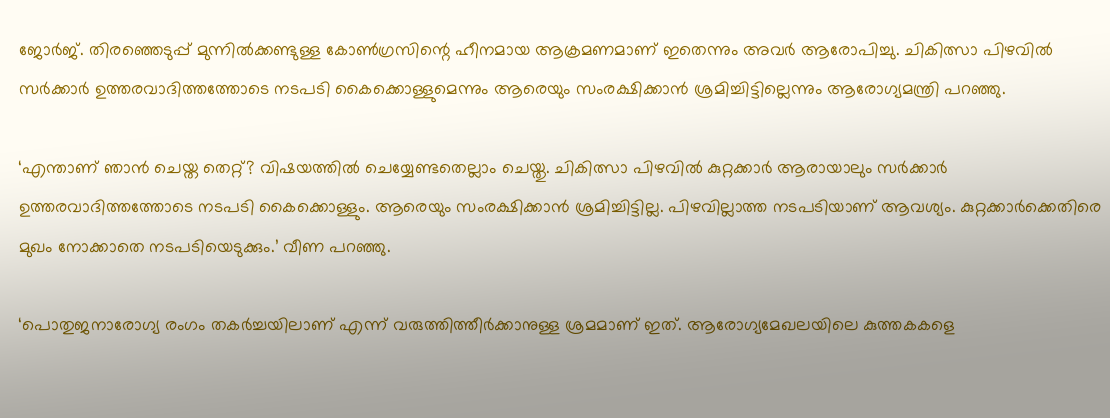ജോർജ്. തിരഞ്ഞെടുപ്പ് മുന്നിൽക്കണ്ടുള്ള കോൺഗ്രസിന്റെ ഹീനമായ ആക്രമണമാണ് ഇതെന്നും അവർ ആരോപിച്ചു. ചികിത്സാ പിഴവിൽ സർക്കാർ ഉത്തരവാദിത്തത്തോടെ നടപടി കൈക്കൊള്ളുമെന്നും ആരെയും സംരക്ഷിക്കാൻ ശ്രമിച്ചിട്ടില്ലെന്നും ആരോഗ്യമന്ത്രി പറഞ്ഞു.

‘എന്താണ് ഞാൻ ചെയ്ത തെറ്റ്? വിഷയത്തിൽ ചെയ്യേണ്ടതെല്ലാം ചെയ്തു. ചികിത്സാ പിഴവിൽ കുറ്റക്കാർ ആരായാലും സർക്കാർ ഉത്തരവാദിത്തത്തോടെ നടപടി കൈക്കൊള്ളും. ആരെയും സംരക്ഷിക്കാൻ ശ്രമിച്ചിട്ടില്ല. പിഴവില്ലാത്ത നടപടിയാണ് ആവശ്യം. കുറ്റക്കാർക്കെതിരെ മുഖം നോക്കാതെ നടപടിയെടുക്കും.’ വീണ പറഞ്ഞു.

‘പൊതുജനാരോഗ്യ രംഗം തകർച്ചയിലാണ് എന്ന് വരുത്തിത്തീർക്കാനുള്ള ശ്രമമാണ് ഇത്. ആരോഗ്യമേഖലയിലെ കുത്തകകളെ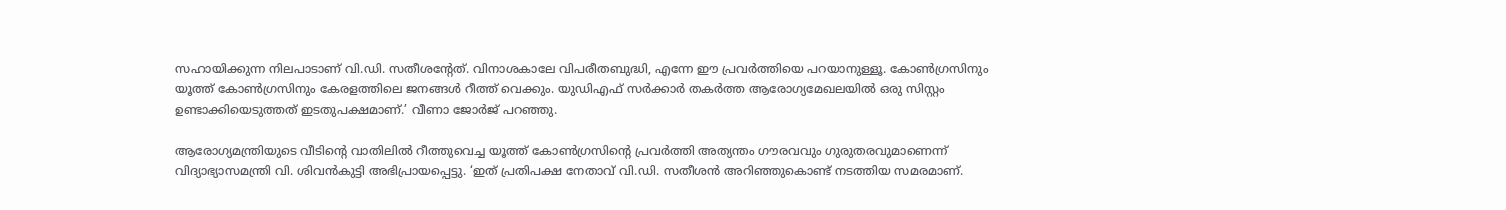സഹായിക്കുന്ന നിലപാടാണ് വി.ഡി. സതീശന്റേത്. വിനാശകാലേ വിപരീതബുദ്ധി, എന്നേ ഈ പ്രവർത്തിയെ പറയാനുള്ളൂ. കോൺഗ്രസിനും യൂത്ത് കോൺഗ്രസിനും കേരളത്തിലെ ജനങ്ങൾ റീത്ത് വെക്കും. യുഡിഎഫ് സർക്കാർ തകർത്ത ആരോഗ്യമേഖലയിൽ ഒരു സിസ്റ്റം ഉണ്ടാക്കിയെടുത്തത് ഇടതുപക്ഷമാണ്.’ വീണാ ജോർജ് പറഞ്ഞു.

ആരോഗ്യമന്ത്രിയുടെ വീടിന്റെ വാതിലിൽ റീത്തുവെച്ച യൂത്ത് കോൺഗ്രസിന്റെ പ്രവർത്തി അത്യന്തം ഗൗരവവും ഗുരുതരവുമാണെന്ന് വിദ്യാഭ്യാസമന്ത്രി വി. ശിവൻകുട്ടി അഭിപ്രായപ്പെട്ടു. ‘ഇത് പ്രതിപക്ഷ നേതാവ് വി.ഡി. സതീശൻ അറിഞ്ഞുകൊണ്ട് നടത്തിയ സമരമാണ്.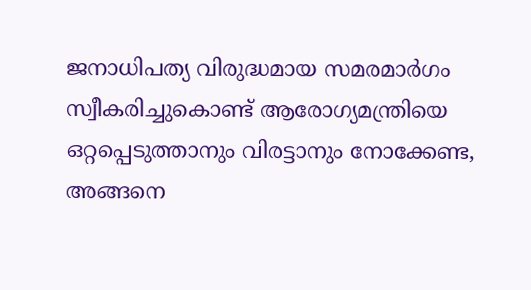ജനാധിപത്യ വിരുദ്ധമായ സമരമാർഗം സ്വീകരിച്ചുകൊണ്ട് ആരോഗ്യമന്ത്രിയെ ഒറ്റപ്പെടുത്താനും വിരട്ടാനും നോക്കേണ്ട, അങ്ങനെ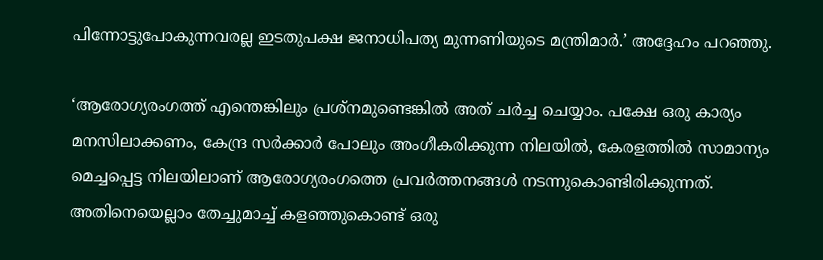പിന്നോട്ടുപോകുന്നവരല്ല ഇടതുപക്ഷ ജനാധിപത്യ മുന്നണിയുടെ മന്ത്രിമാർ.’ അദ്ദേഹം പറഞ്ഞു.

‘ആരോഗ്യരംഗത്ത് എന്തെങ്കിലും പ്രശ്‌നമുണ്ടെങ്കിൽ അത് ചർച്ച ചെയ്യാം. പക്ഷേ ഒരു കാര്യം മനസിലാക്കണം, കേന്ദ്ര സർക്കാർ പോലും അംഗീകരിക്കുന്ന നിലയിൽ, കേരളത്തിൽ സാമാന്യം മെച്ചപ്പെട്ട നിലയിലാണ് ആരോഗ്യരംഗത്തെ പ്രവർത്തനങ്ങൾ നടന്നുകൊണ്ടിരിക്കുന്നത്. അതിനെയെല്ലാം തേച്ചുമാച്ച് കളഞ്ഞുകൊണ്ട് ഒരു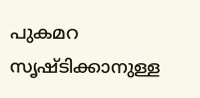പുകമറ സൃഷ്ടിക്കാനുള്ള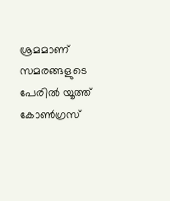ശ്രമമാണ് സമരങ്ങളുടെ പേരിൽ യൂത്ത് കോൺഗ്രസ്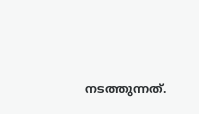നടത്തുന്നത്.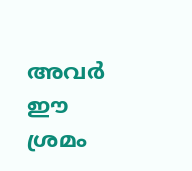അവർ ഈ ശ്രമം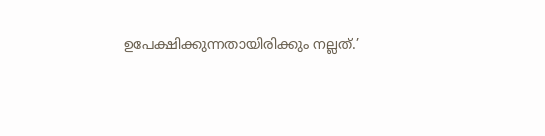ഉപേക്ഷിക്കുന്നതായിരിക്കും നല്ലത്.’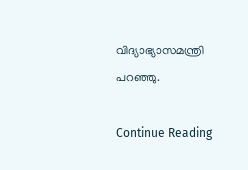വിദ്യാഭ്യാസമന്ത്രി പറഞ്ഞു.

Continue Reading